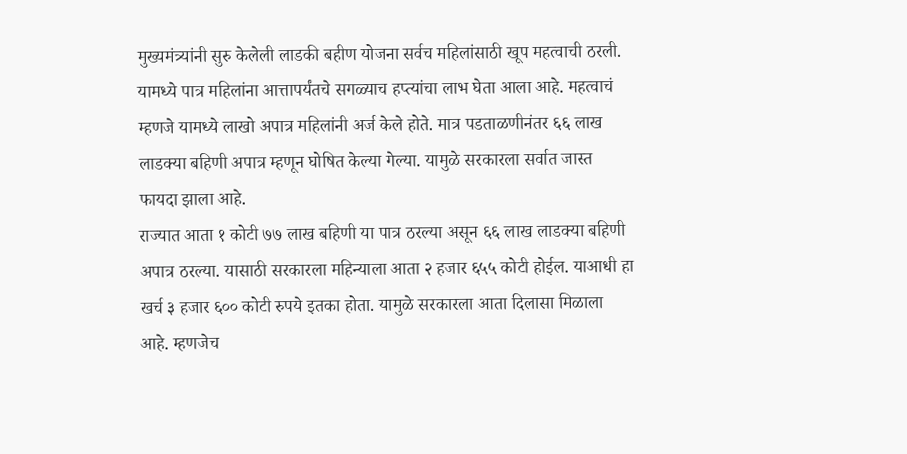मुख्यमंत्र्यांनी सुरु केलेली लाडकी बहीण योजना सर्वच महिलांसाठी खूप महत्वाची ठरली. यामध्ये पात्र महिलांना आत्तापर्यंतचे सगळ्याच हप्त्यांचा लाभ घेता आला आहे. महत्वाचं म्हणजे यामध्ये लाखो अपात्र महिलांनी अर्ज केले होते. मात्र पडताळणीनंतर ६६ लाख लाडक्या बहिणी अपात्र म्हणून घोषित केल्या गेल्या. यामुळे सरकारला सर्वात जास्त फायदा झाला आहे.
राज्यात आता १ कोटी ७७ लाख बहिणी या पात्र ठरल्या असून ६६ लाख लाडक्या बहिणी अपात्र ठरल्या. यासाठी सरकारला महिन्याला आता २ हजार ६५५ कोटी होईल. याआधी हा खर्च ३ हजार ६०० कोटी रुपये इतका होता. यामुळे सरकारला आता दिलासा मिळाला आहे. म्हणजेच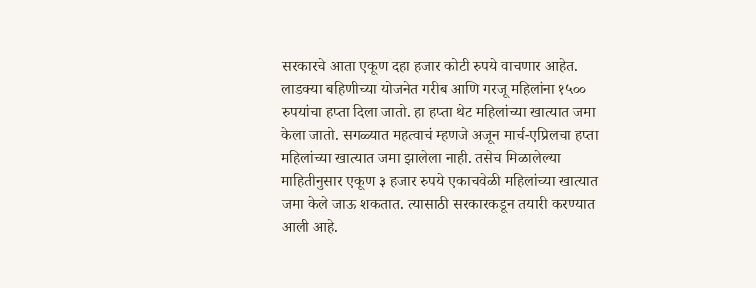सरकारचे आता एकूण दहा हजार कोटी रुपये वाचणार आहेत.
लाडक्या बहिणीच्या योजनेत गरीब आणि गरजू महिलांना १५०० रुपयांचा हप्ता दिला जातो. हा हप्ता थेट महिलांच्या खात्यात जमा केला जातो. सगळ्यात महत्वाचं म्हणजे अजून मार्च-एप्रिलचा हप्ता महिलांच्या खात्यात जमा झालेला नाही. तसेच मिळालेल्या माहितीनुसार एकूण ३ हजार रुपये एकाचवेळी महिलांच्या खात्यात जमा केले जाऊ शकतात. त्यासाठी सरकारकडून तयारी करण्यात आली आहे.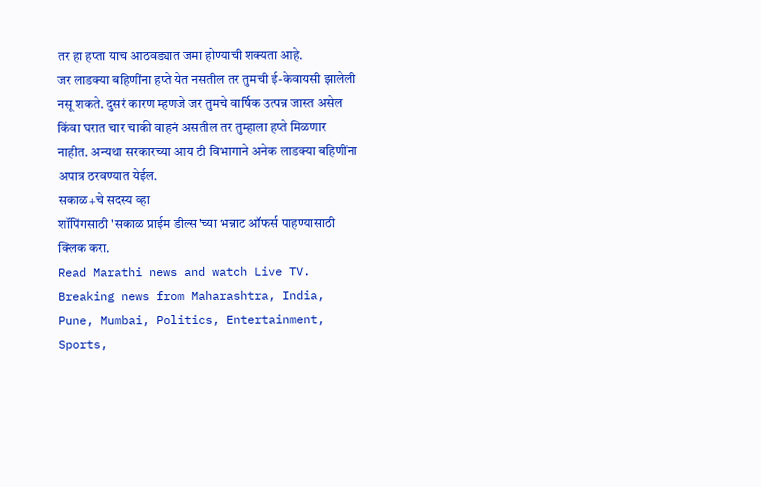तर हा हप्ता याच आठवड्यात जमा होण्याची शक्यता आहे.
जर लाडक्या बहिणींना हप्ते येत नसतील तर तुमची ई-केवायसी झालेली नसू शकते. दुसरं कारण म्हणजे जर तुमचे वार्षिक उत्पन्न जास्त असेल किंवा घरात चार चाकी वाहनं असतील तर तुम्हाला हप्ते मिळणार नाहीत. अन्यथा सरकारच्या आय टी विभागाने अनेक लाडक्या बहिणींना अपात्र ठरवण्यात येईल.
सकाळ+चे सदस्य व्हा
शॉपिंगसाठी 'सकाळ प्राईम डील्स'च्या भन्नाट ऑफर्स पाहण्यासाठी क्लिक करा.
Read Marathi news and watch Live TV. Breaking news from Maharashtra, India, Pune, Mumbai, Politics, Entertainment, Sports,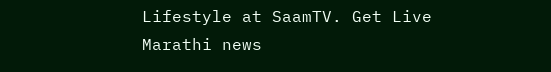Lifestyle at SaamTV. Get Live Marathi news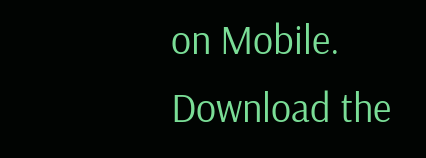on Mobile. Download the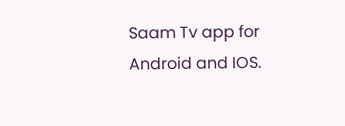Saam Tv app for Android and IOS.